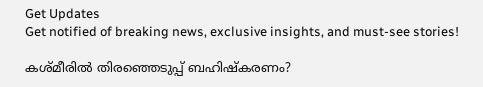Get Updates
Get notified of breaking news, exclusive insights, and must-see stories!

കശ്മീരില്‍ തിരഞ്ഞെടുപ്പ് ബഹിഷ്കരണം?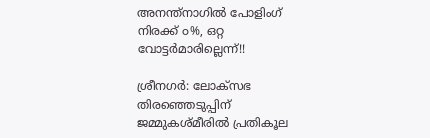അനന്ത്നാഗില്‍ പോളിംഗ് നിരക്ക് ൦%, ഒറ്റ വോട്ടര്‍മാരില്ലെന്ന്!!

ശ്രീനഗര്‍: ലോക്സഭ തിരഞ്ഞെടുപ്പിന് ജമ്മുകശ്മീരില്‍ പ്രതികൂല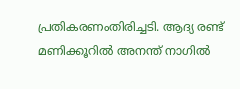പ്രതികരണംതിരിച്ചടി. ആദ്യ രണ്ട് മണിക്കൂറില്‍ അനന്ത് നാഗില്‍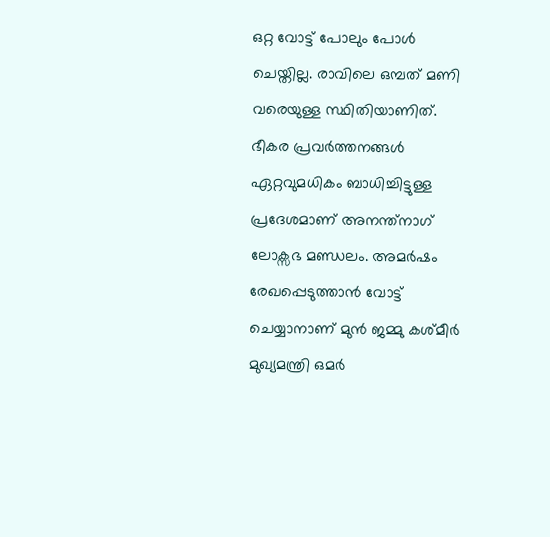ഒറ്റ വോട്ട് പോലും പോള്‍ ചെയ്തില്ല. രാവിലെ ഒമ്പത് മണി വരെയുള്ള സ്ഥിതിയാണിത്. ഭീകര പ്രവര്‍ത്തനങ്ങള്‍ ഏറ്റവുമധികം ബാധിച്ചിട്ടുള്ള പ്രദേശമാണ് അനന്ത്നാഗ് ലോക്സഭ മണ്ഡലം. അമര്‍ഷം രേഖപ്പെടുത്താന്‍ വോട്ട് ചെയ്യാനാണ് മുന്‍ ജമ്മു കശ്മീര്‍ മുഖ്യമന്ത്രി ഒമര്‍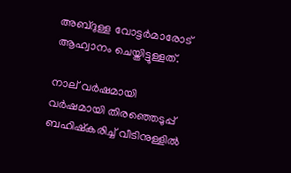അബ്ദുള്ള വോട്ടര്‍മാരോട് ആഹ്വാനം ചെയ്തിട്ടുള്ളത്.

നാല് വര്‍ഷമായി വര്‍ഷമായി തിരഞ്ഞെടുപ്പ് ബഹിഷ്കരിച്ച് വീടിനുള്ളില്‍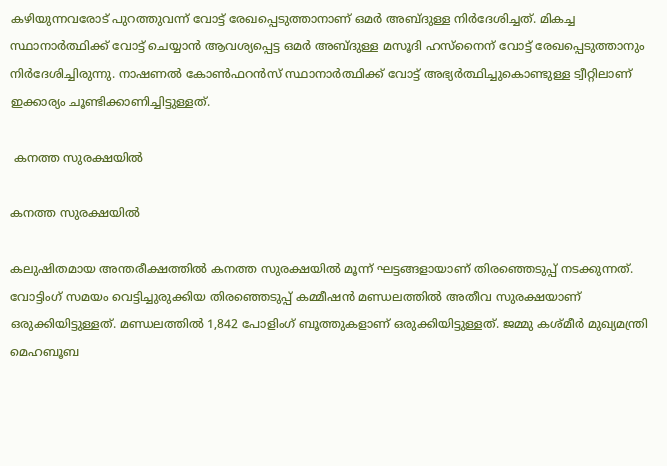കഴിയുന്നവരോട് പുറത്തുവന്ന് വോട്ട് രേഖപ്പെടുത്താനാണ് ഒമര്‍ അബ്ദുള്ള നിര്‍ദേശിച്ചത്. മികച്ച സ്ഥാനാര്‍ത്ഥിക്ക് വോട്ട് ചെയ്യാന്‍ ആവശ്യപ്പെട്ട ഒമര്‍ അബ്ദുള്ള മസൂദി ഹസ്നൈന് വോട്ട് രേഖപ്പെടുത്താനും നിര്‍ദേശിച്ചിരുന്നു. നാഷണല്‍ കോണ്‍ഫറന്‍സ് സ്ഥാനാര്‍ത്ഥിക്ക് വോട്ട് അഭ്യര്‍ത്ഥിച്ചുകൊണ്ടുള്ള ട്വീറ്റിലാണ് ഇക്കാര്യം ചൂണ്ടിക്കാണിച്ചിട്ടുള്ളത്.

 കനത്ത സുരക്ഷയില്‍

കനത്ത സുരക്ഷയില്‍

കലുഷിതമായ അന്തരീക്ഷത്തില്‍ കനത്ത സുരക്ഷയില്‍ മൂന്ന് ഘട്ടങ്ങളായാണ് തിരഞ്ഞെടുപ്പ് നടക്കുന്നത്. വോട്ടിംഗ് സമയം വെട്ടിച്ചുരുക്കിയ തിരഞ്ഞെടുപ്പ് കമ്മീഷന്‍ മണ്ഡലത്തില്‍ അതീവ സുരക്ഷയാണ് ഒരുക്കിയിട്ടുള്ളത്. മണ്ഡലത്തില്‍ 1,842 പോളിംഗ് ബൂത്തുകളാണ് ഒരുക്കിയിട്ടുള്ളത്. ജമ്മു കശ്മീര്‍ മുഖ്യമന്ത്രി മെഹബൂബ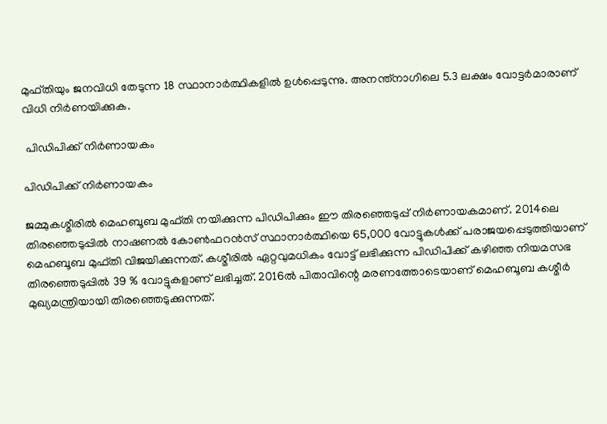മുഫ്തിയും ജനവിധി തേടുന്ന 18 സ്ഥാനാര്‍ത്ഥികളില്‍ ഉള്‍പ്പെടുന്നു. അനന്ത്നാഗിലെ 5.3 ലക്ഷം വോട്ടര്‍മാരാണ് വിധി നിര്‍ണയിക്കുക.

 പിഡിപിക്ക് നിര്‍ണായകം

പിഡിപിക്ക് നിര്‍ണായകം

ജമ്മുകശ്മീരില്‍ മെഹബൂബ മുഫ്തി നയിക്കുന്ന പിഡിപിക്കും ഈ തിരഞ്ഞെടുപ്പ് നിര്‍ണായകമാണ്. 2014ലെ തിരഞ്ഞെടുപ്പില്‍ നാഷണല്‍ കോണ്‍ഫറന്‍സ് സ്ഥാനാര്‍ത്ഥിയെ 65,000 വോട്ടുകള്‍ക്ക് പരാജയപ്പെടുത്തിയാണ് മെഹബൂബ മുഫ്തി വിജയിക്കുന്നത്. കശ്മീരില്‍ ഏറ്റവുമധികം വോട്ട് ലഭിക്കുന്ന പിഡിപിക്ക് കഴിഞ്ഞ നിയമസഭ തിരഞ്ഞെടുപ്പില്‍ 39 % വോട്ടുകളാണ് ലഭിച്ചത്. 2016ല്‍ പിതാവിന്റെ മരണത്തോടെയാണ് മെഹബൂബ കശ്മീര്‍ മുഖ്യമന്ത്രിയായി തിരഞ്ഞെടുക്കുന്നത്.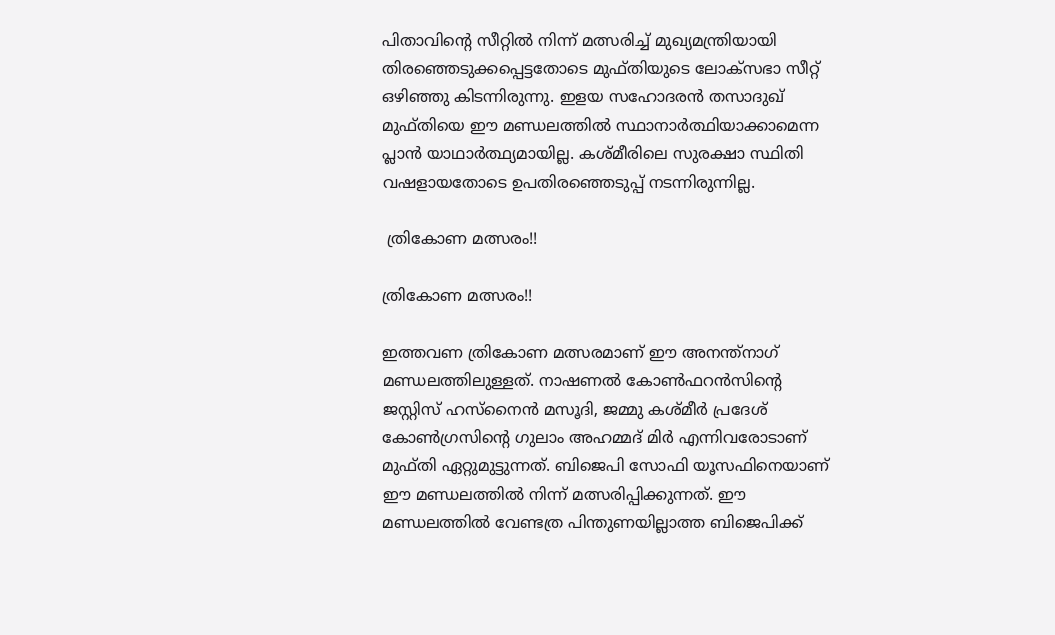പിതാവിന്റെ സീറ്റില്‍ നിന്ന് മത്സരിച്ച് മുഖ്യമന്ത്രിയായി തിരഞ്ഞെടുക്കപ്പെട്ടതോടെ മുഫ്തിയുടെ ലോക്സഭാ സീറ്റ് ഒഴിഞ്ഞു കിടന്നിരുന്നു. ഇളയ സഹോദരന്‍ തസാദുഖ് മുഫ്തിയെ ഈ മണ്ഡലത്തില്‍ സ്ഥാനാര്‍ത്ഥിയാക്കാമെന്ന പ്ലാന്‍ യാഥാര്‍ത്ഥ്യമായില്ല. കശ്മീരിലെ സുരക്ഷാ സ്ഥിതി വഷളായതോടെ ഉപതിരഞ്ഞെടുപ്പ് നടന്നിരുന്നില്ല.

 ത്രികോണ മത്സരം!!

ത്രികോണ മത്സരം!!

ഇത്തവണ ത്രികോണ മത്സരമാണ് ഈ അനന്ത്നാഗ് മണ്ഡലത്തിലുള്ളത്. നാഷണല്‍ കോണ്‍ഫറന്‍സിന്റെ ജസ്റ്റിസ് ഹസ്നൈന്‍ മസൂദി, ജമ്മു കശ്മീര്‍ പ്രദേശ് കോണ്‍ഗ്രസിന്റെ ഗുലാം അഹമ്മദ് മിര്‍ എന്നിവരോടാണ് മുഫ്തി ഏറ്റുമുട്ടുന്നത്. ബിജെപി സോഫി യൂസഫിനെയാണ് ഈ മണ്ഡലത്തില്‍ നിന്ന് മത്സരിപ്പിക്കുന്നത്. ഈ മണ്ഡലത്തില്‍ വേണ്ടത്ര പിന്തുണയില്ലാത്ത ബിജെപിക്ക്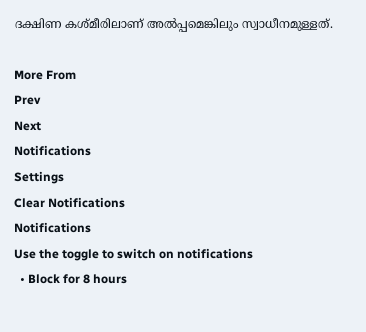ദക്ഷിണ കശ്മീരിലാണ് അല്‍പ്പമെങ്കിലും സ്വാധീനമുള്ളത്.

More From
Prev
Next
Notifications
Settings
Clear Notifications
Notifications
Use the toggle to switch on notifications
  • Block for 8 hours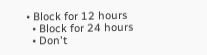• Block for 12 hours
  • Block for 24 hours
  • Don't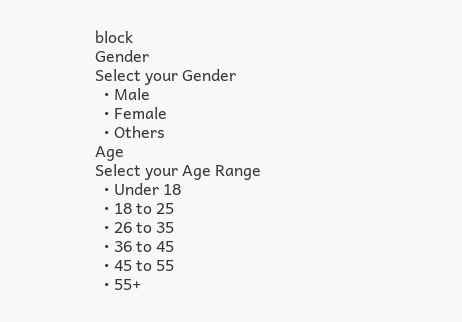block
Gender
Select your Gender
  • Male
  • Female
  • Others
Age
Select your Age Range
  • Under 18
  • 18 to 25
  • 26 to 35
  • 36 to 45
  • 45 to 55
  • 55+